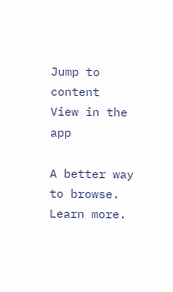Jump to content
View in the app

A better way to browse. Learn more.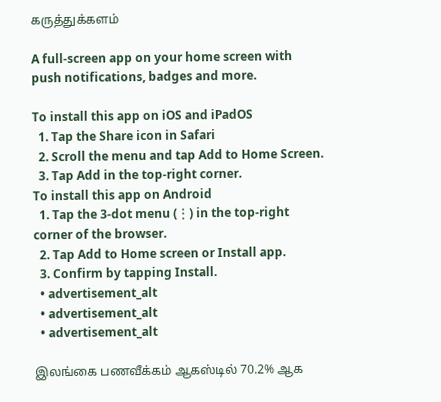கருத்துக்களம்

A full-screen app on your home screen with push notifications, badges and more.

To install this app on iOS and iPadOS
  1. Tap the Share icon in Safari
  2. Scroll the menu and tap Add to Home Screen.
  3. Tap Add in the top-right corner.
To install this app on Android
  1. Tap the 3-dot menu (⋮) in the top-right corner of the browser.
  2. Tap Add to Home screen or Install app.
  3. Confirm by tapping Install.
  • advertisement_alt
  • advertisement_alt
  • advertisement_alt

இலங்கை பணவீக்கம் ஆகஸ்டில் 70.2% ஆக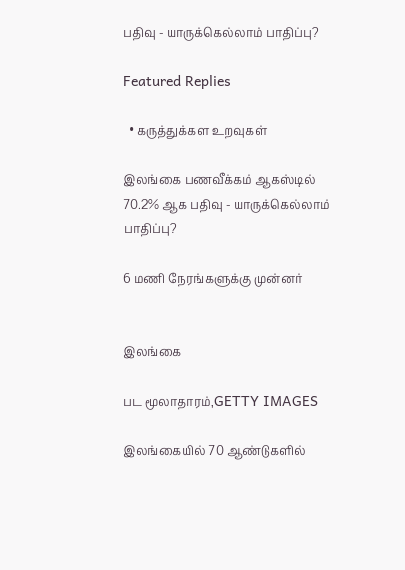பதிவு - யாருக்கெல்லாம் பாதிப்பு?

Featured Replies

  • கருத்துக்கள உறவுகள்

இலங்கை பணவீக்கம் ஆகஸ்டில் 70.2% ஆக பதிவு - யாருக்கெல்லாம் பாதிப்பு?

6 மணி நேரங்களுக்கு முன்னர்


இலங்கை

பட மூலாதாரம்,GETTY IMAGES

இலங்கையில் 70 ஆண்டுகளில்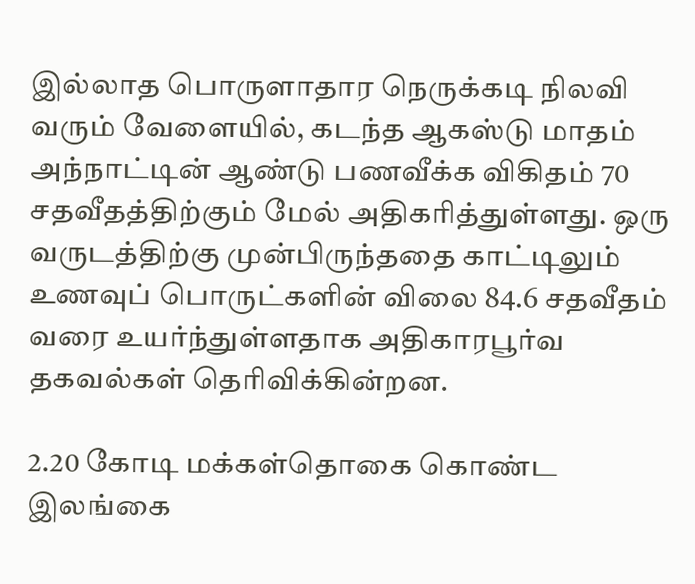இல்லாத பொருளாதார நெருக்கடி நிலவி வரும் வேளையில், கடந்த ஆகஸ்டு மாதம் அந்நாட்டின் ஆண்டு பணவீக்க விகிதம் 70 சதவீதத்திற்கும் மேல் அதிகரித்துள்ளது. ஒரு வருடத்திற்கு முன்பிருந்ததை காட்டிலும் உணவுப் பொருட்களின் விலை 84.6 சதவீதம் வரை உயர்ந்துள்ளதாக அதிகாரபூர்வ தகவல்கள் தெரிவிக்கின்றன.

2.20 கோடி மக்கள்தொகை கொண்ட இலங்கை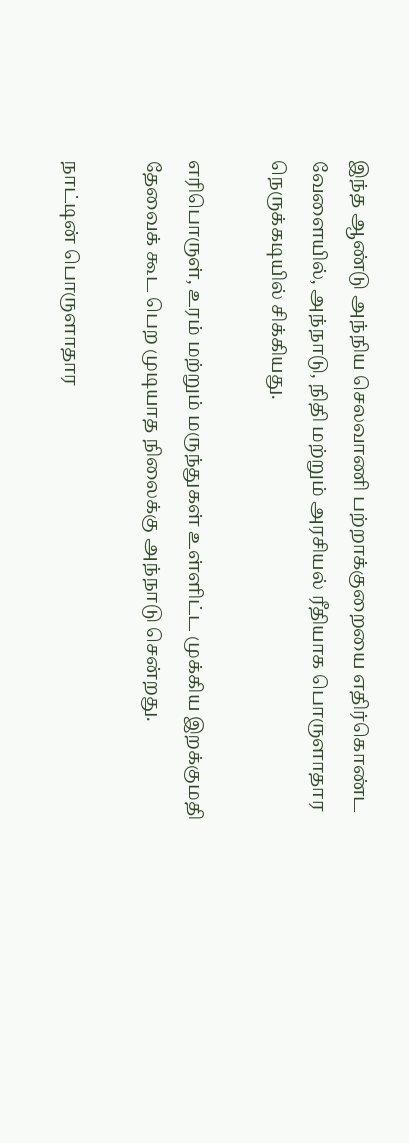இந்த ஆண்டு அந்நிய செலவாணி பற்றாக்குறையை எதிர்கொண்ட வேளையில், அந்நாடு, நிதி மற்றும் அரசியல் ரீதியாக பொருளாதார நெருக்கடியில் சிக்கியது.

எரிபொருள், உரம் மற்றும் மருந்துகள் உள்ளிட்ட முக்கிய இறக்குமதி தேவைக் கூட பெற முடியாத நிலைக்கு அந்நாடு சென்றது.

நாட்டின் பொருளாதார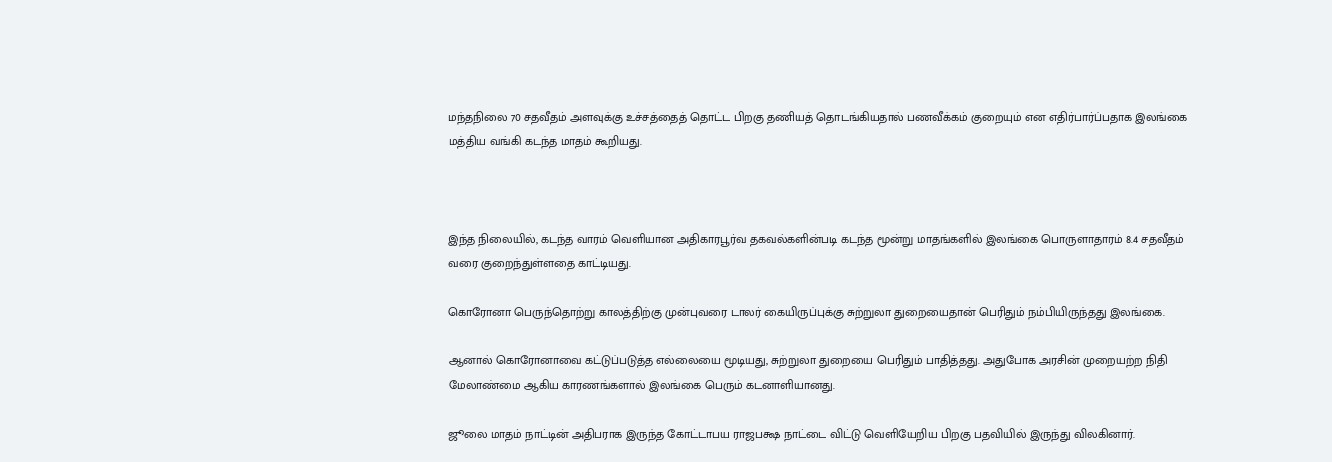மந்தநிலை 70 சதவீதம் அளவுக்கு உச்சத்தைத் தொட்ட பிறகு தணியத் தொடங்கியதால் பணவீக்கம் குறையும் என எதிர்பார்ப்பதாக இலங்கை மத்திய வங்கி கடந்த மாதம் கூறியது.



இந்த நிலையில், கடந்த வாரம் வெளியான அதிகாரபூர்வ தகவல்களின்படி கடந்த மூன்று மாதங்களில் இலங்கை பொருளாதாரம் 8.4 சதவீதம் வரை குறைந்துள்ளதை காட்டியது.

கொரோனா பெருந்தொற்று காலத்திற்கு முன்புவரை டாலர் கையிருப்புக்கு சுற்றுலா துறையைதான் பெரிதும் நம்பியிருந்தது இலங்கை.

ஆனால் கொரோனாவை கட்டுப்படுத்த எல்லையை மூடியது, சுற்றுலா துறையை பெரிதும் பாதித்தது. அதுபோக அரசின் முறையற்ற நிதி மேலாண்மை ஆகிய காரணங்களால் இலங்கை பெரும் கடனாளியானது.

ஜூலை மாதம் நாட்டின் அதிபராக இருந்த கோட்டாபய ராஜபக்ஷ நாட்டை விட்டு வெளியேறிய பிறகு பதவியில் இருந்து விலகினார்.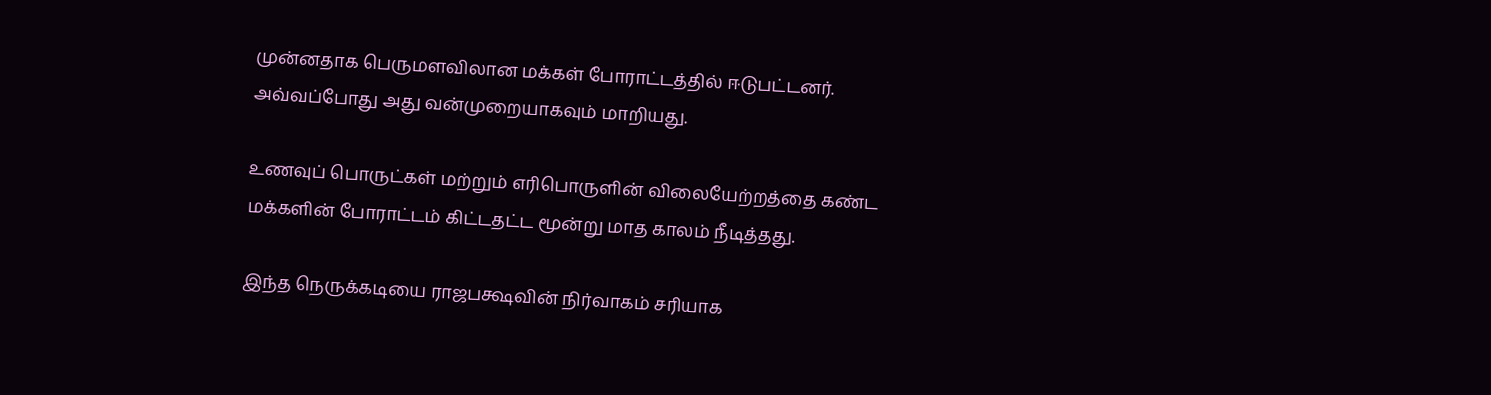முன்னதாக பெருமளவிலான மக்கள் போராட்டத்தில் ஈடுபட்டனர். அவ்வப்போது அது வன்முறையாகவும் மாறியது.

உணவுப் பொருட்கள் மற்றும் எரிபொருளின் விலையேற்றத்தை கண்ட மக்களின் போராட்டம் கிட்டதட்ட மூன்று மாத காலம் நீடித்தது.

இந்த நெருக்கடியை ராஜபக்ஷவின் நிர்வாகம் சரியாக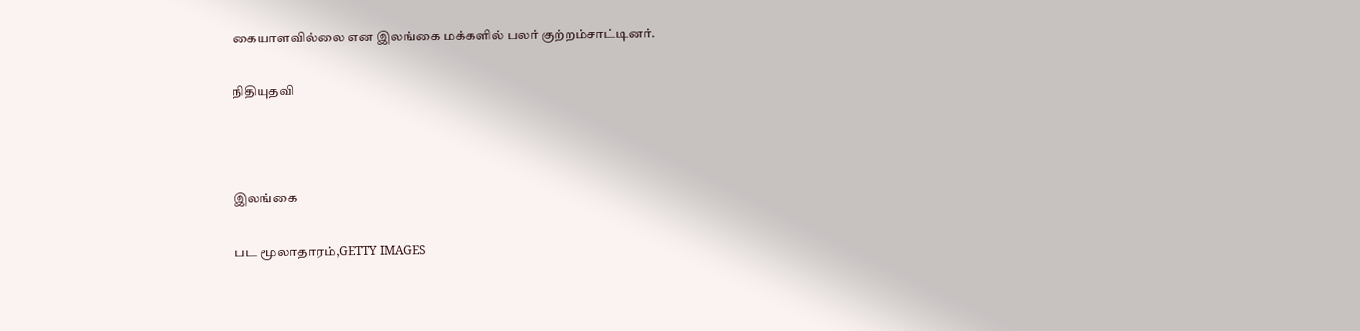கையாளவில்லை என இலங்கை மக்களில் பலர் குற்றம்சாட்டினர்.

நிதியுதவி



இலங்கை

பட மூலாதாரம்,GETTY IMAGES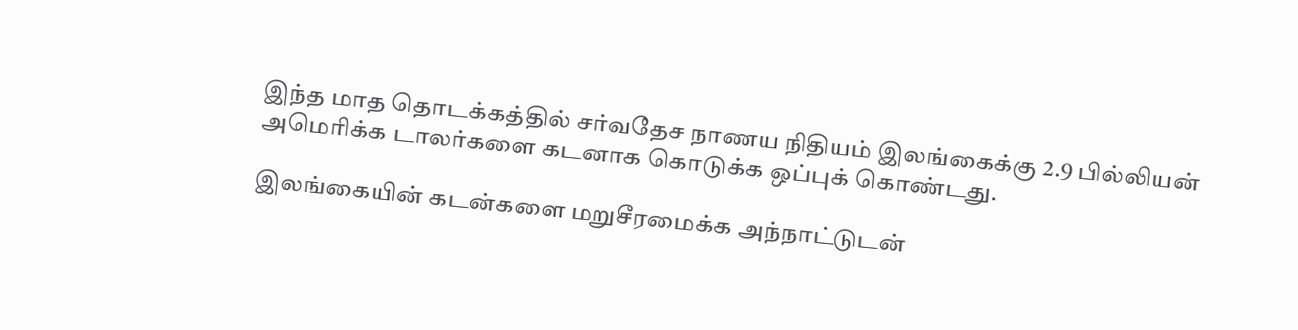இந்த மாத தொடக்கத்தில் சர்வதேச நாணய நிதியம் இலங்கைக்கு 2.9 பில்லியன் அமெரிக்க டாலர்களை கடனாக கொடுக்க ஒப்புக் கொண்டது.

இலங்கையின் கடன்களை மறுசீரமைக்க அந்நாட்டுடன்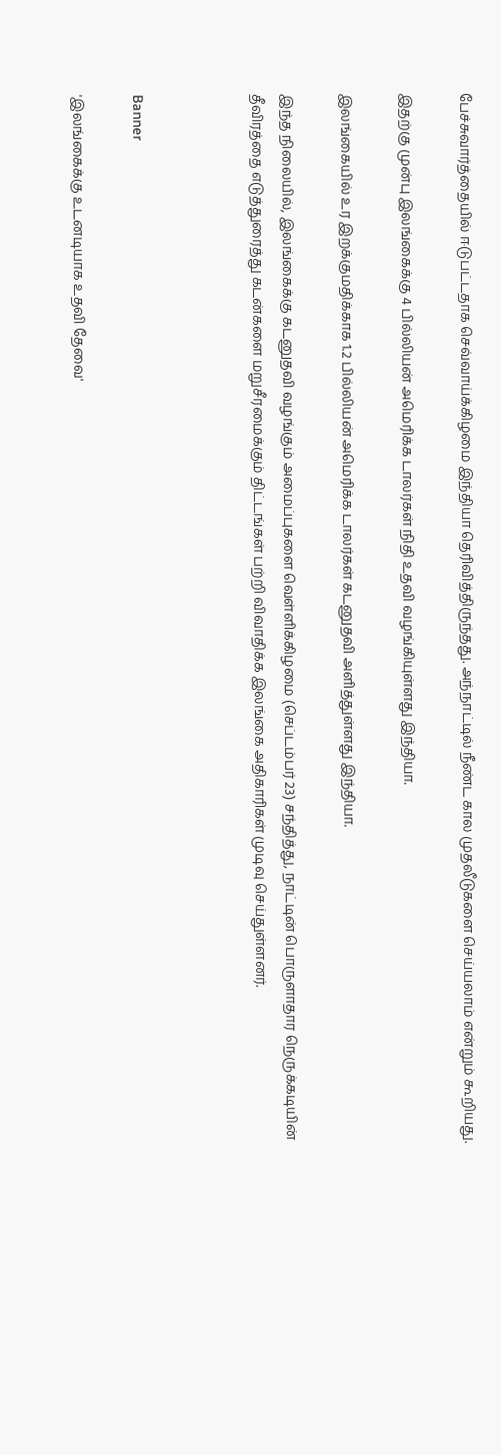பேச்சுவார்த்தையில் ஈடுபட்டதாக செவ்வாய்க்கிழமை இந்தியா தெரிவித்திருந்தது. அந்நாட்டில் நீண்ட கால முதலீடுகளை செய்யலாம் என்றும் கூறியது.

இதற்கு முன்பு இலங்கைக்கு 4 பில்லியன் அமெரிக்க டாலர்கள் நிதி உதவி வழங்கியுள்ளது இந்தியா.

இலங்கையில் உர இறக்குமதிக்காக 1.2 பில்லியன் அமெரிக்க டாலர்கள் கடனுதவி அளித்துள்ளது இந்தியா.

இந்த நிலையில், இலங்கைக்கு கடனுதவி வழங்கும் அமைப்புகளை வெள்ளிக்கிழமை (செப்டம்பர் 23) சந்தித்து, நாட்டின் பொருளாதார நெருக்கடியின் தீவிரத்தை எடுத்துரைத்து கடன்களை மறுசீரமைக்கும் திட்டங்கள் பற்றி விவாதிக்க இலங்கை அதிகாரிகள் முடிவு செய்துள்ளனர்.



Banner

'இலங்கைக்கு உடனடியாக உதவி தேவை'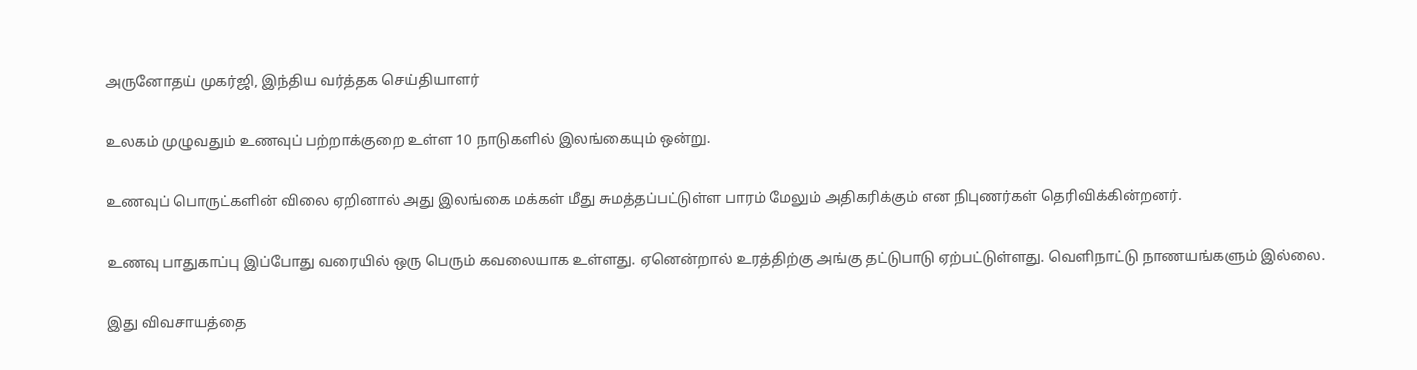அருனோதய் முகர்ஜி, இந்திய வர்த்தக செய்தியாளர்

உலகம் முழுவதும் உணவுப் பற்றாக்குறை உள்ள 10 நாடுகளில் இலங்கையும் ஒன்று.

உணவுப் பொருட்களின் விலை ஏறினால் அது இலங்கை மக்கள் மீது சுமத்தப்பட்டுள்ள பாரம் மேலும் அதிகரிக்கும் என நிபுணர்கள் தெரிவிக்கின்றனர்.

உணவு பாதுகாப்பு இப்போது வரையில் ஒரு பெரும் கவலையாக உள்ளது. ஏனென்றால் உரத்திற்கு அங்கு தட்டுபாடு ஏற்பட்டுள்ளது. வெளிநாட்டு நாணயங்களும் இல்லை.

இது விவசாயத்தை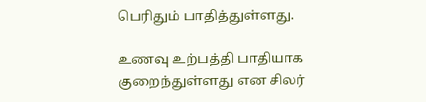பெரிதும் பாதித்துள்ளது.

உணவு உற்பத்தி பாதியாக குறைந்துள்ளது என சிலர்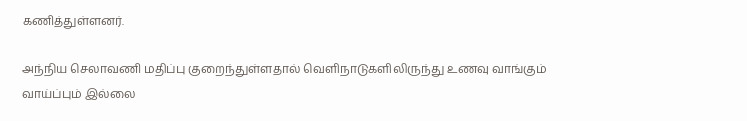கணித்துள்ளனர்.

அந்நிய செலாவணி மதிப்பு குறைந்துள்ளதால் வெளிநாடுகளிலிருந்து உணவு வாங்கும் வாய்ப்பும் இல்லை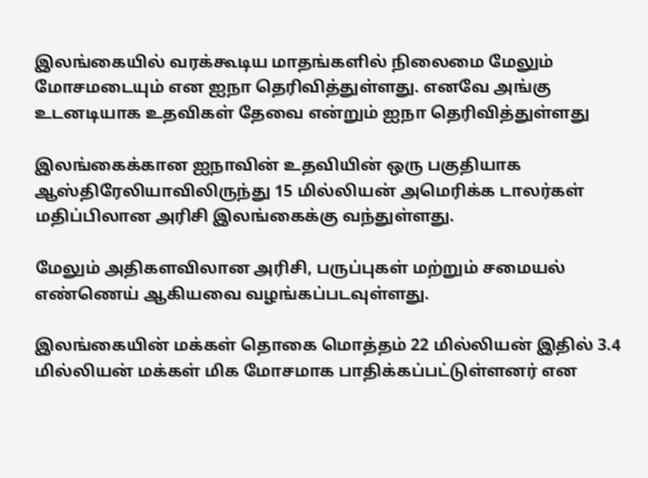இலங்கையில் வரக்கூடிய மாதங்களில் நிலைமை மேலும் மோசமடையும் என ஐநா தெரிவித்துள்ளது. எனவே அங்கு உடனடியாக உதவிகள் தேவை என்றும் ஐநா தெரிவித்துள்ளது

இலங்கைக்கான ஐநாவின் உதவியின் ஒரு பகுதியாக ஆஸ்திரேலியாவிலிருந்து 15 மில்லியன் அமெரிக்க டாலர்கள் மதிப்பிலான அரிசி இலங்கைக்கு வந்துள்ளது.

மேலும் அதிகளவிலான அரிசி, பருப்புகள் மற்றும் சமையல் எண்ணெய் ஆகியவை வழங்கப்படவுள்ளது.

இலங்கையின் மக்கள் தொகை மொத்தம் 22 மில்லியன் இதில் 3.4 மில்லியன் மக்கள் மிக மோசமாக பாதிக்கப்பட்டுள்ளனர் என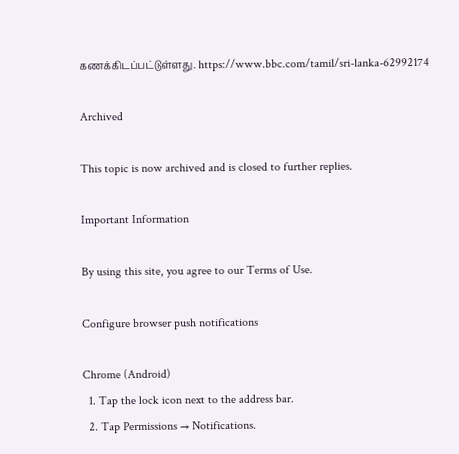கணக்கிடப்பட்டுள்ளது. https://www.bbc.com/tamil/sri-lanka-62992174

Archived

This topic is now archived and is closed to further replies.

Important Information

By using this site, you agree to our Terms of Use.

Configure browser push notifications

Chrome (Android)
  1. Tap the lock icon next to the address bar.
  2. Tap Permissions → Notifications.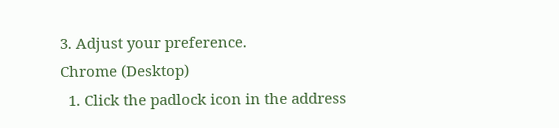3. Adjust your preference.
Chrome (Desktop)
  1. Click the padlock icon in the address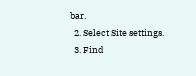bar.
  2. Select Site settings.
  3. Find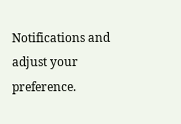Notifications and adjust your preference.